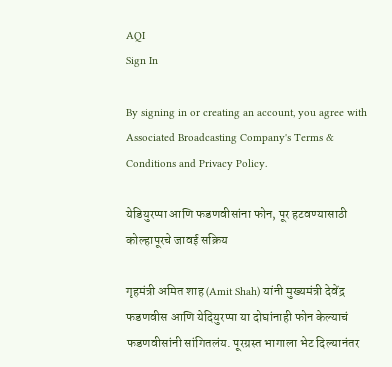AQI
Sign In

By signing in or creating an account, you agree with Associated Broadcasting Company's Terms & Conditions and Privacy Policy.

येडियुरप्पा आणि फडणवीसांना फोन, पूर हटवण्यासाठी कोल्हापूरचे जावई सक्रिय

गृहमंत्री अमित शाह (Amit Shah) यांनी मुख्यमंत्री देवेंद्र फडणवीस आणि येदियुरप्पा या दोघांनाही फोन केल्याचं फडणवीसांनी सांगितलंय. पूरग्रस्त भागाला भेट दिल्यानंतर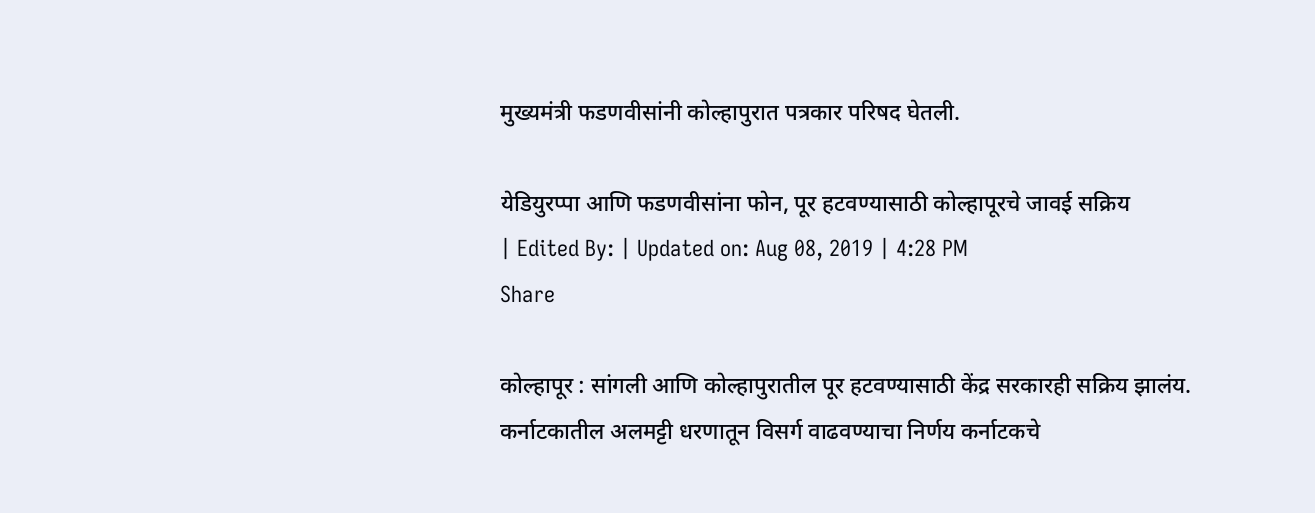मुख्यमंत्री फडणवीसांनी कोल्हापुरात पत्रकार परिषद घेतली.

येडियुरप्पा आणि फडणवीसांना फोन, पूर हटवण्यासाठी कोल्हापूरचे जावई सक्रिय
| Edited By: | Updated on: Aug 08, 2019 | 4:28 PM
Share

कोल्हापूर : सांगली आणि कोल्हापुरातील पूर हटवण्यासाठी केंद्र सरकारही सक्रिय झालंय. कर्नाटकातील अलमट्टी धरणातून विसर्ग वाढवण्याचा निर्णय कर्नाटकचे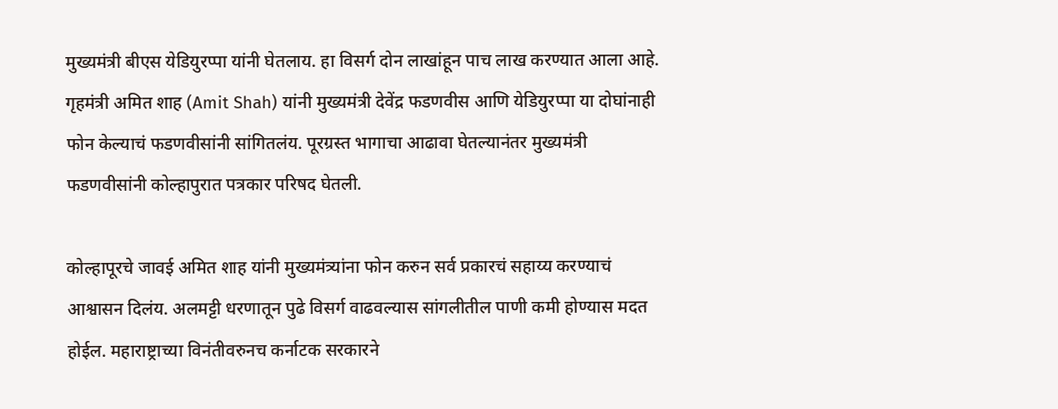मुख्यमंत्री बीएस येडियुरप्पा यांनी घेतलाय. हा विसर्ग दोन लाखांहून पाच लाख करण्यात आला आहे. गृहमंत्री अमित शाह (Amit Shah) यांनी मुख्यमंत्री देवेंद्र फडणवीस आणि येडियुरप्पा या दोघांनाही फोन केल्याचं फडणवीसांनी सांगितलंय. पूरग्रस्त भागाचा आढावा घेतल्यानंतर मुख्यमंत्री फडणवीसांनी कोल्हापुरात पत्रकार परिषद घेतली.

कोल्हापूरचे जावई अमित शाह यांनी मुख्यमंत्र्यांना फोन करुन सर्व प्रकारचं सहाय्य करण्याचं आश्वासन दिलंय. अलमट्टी धरणातून पुढे विसर्ग वाढवल्यास सांगलीतील पाणी कमी होण्यास मदत होईल. महाराष्ट्राच्या विनंतीवरुनच कर्नाटक सरकारने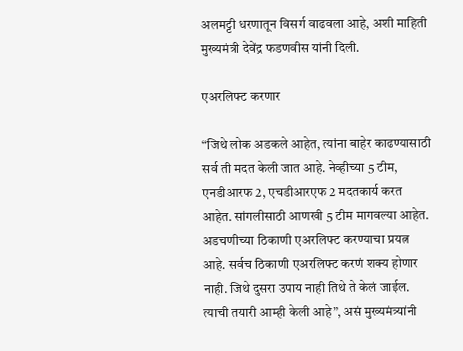अलमट्टी धरणातून विसर्ग वाढवला आहे, अशी माहिती मुख्यमंत्री देवेंद्र फडणवीस यांनी दिली.

एअरलिफ्ट करणार

“जिथे लोक अडकले आहेत, त्यांना बाहेर काढण्यासाठी सर्व ती मदत केली जात आहे. नेव्हीच्या 5 टीम, एनडीआरफ 2, एचडीआरएफ 2 मदतकार्य करत आहेत. सांगलीसाठी आणखी 5 टीम मागवल्या आहेत. अडचणीच्या ठिकाणी एअरलिफ्ट करण्याचा प्रयत्न आहे. सर्वच ठिकाणी एअरलिफ्ट करणं शक्य होणार नाही. जिथे दुसरा उपाय नाही तिथे ते केलं जाईल. त्याची तयारी आम्ही केली आहे”, असं मुख्यमंत्र्यांनी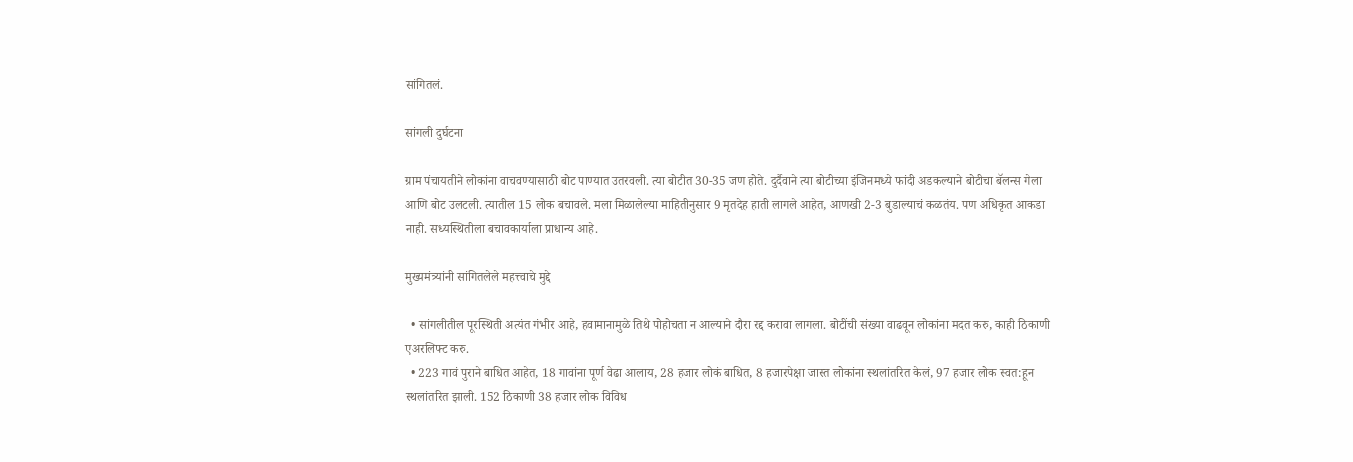सांगितलं.

सांगली दुर्घटना

ग्राम पंचायतीने लोकांना वाचवण्यासाठी बोट पाण्यात उतरवली. त्या बोटीत 30-35 जण होते. दुर्दैवाने त्या बोटीच्या इंजिनमध्ये फांदी अडकल्याने बोटीचा बॅलन्स गेला आणि बोट उलटली. त्यातील 15 लोक बचावले. मला मिळालेल्या माहितीनुसार 9 मृतदेह हाती लागले आहेत, आणखी 2-3 बुडाल्याचं कळतंय. पण अधिकृत आकडा नाही. सध्यस्थितीला बचावकार्याला प्राधान्य आहे.

मुख्यमंत्र्यांनी सांगितलेले महत्त्वाचे मुद्दे

  • सांगलीतील पूरस्थिती अत्यंत गंभीर आहे, हवामानामुळे तिथे पोहोचता न आल्याने दौरा रद्द करावा लागला. बोटींची संख्या वाढवून लोकांना मदत करु, काही ठिकाणी एअरलिफ्ट करु.
  • 223 गावं पुराने बाधित आहेत, 18 गावांना पूर्ण वेढा आलाय, 28 हजार लोकं बाधित, 8 हजारपेक्षा जास्त लोकांना स्थलांतरित केलं, 97 हजार लोक स्वत:हून स्थलांतरित झाली. 152 ठिकाणी 38 हजार लोक विविध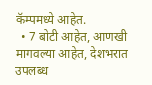कॅम्पमध्ये आहेत.
  • 7 बोटी आहेत, आणखी मागवल्या आहेत, देशभरात उपलब्ध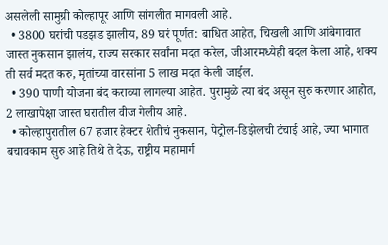असलेली सामुग्री कोल्हापूर आणि सांगलीत मागवली आहे.
  • 3800 घरांची पडझड झालीय, 89 घरं पूर्णत: बाधित आहेत, चिखली आणि आंबेगावात जास्त नुकसान झालंय, राज्य सरकार सर्वांना मदत करेल, जीआरमध्येही बदल केला आहे, शक्य ती सर्व मदत करु, मृतांच्या वारसांना 5 लाख मदत केली जाईल.
  • 390 पाणी योजना बंद कराव्या लागल्या आहेत. पुरामुळे त्या बंद असून सुरु करणार आहोत, 2 लाखापेक्षा जास्त घरातील वीज गेलीय आहे.
  • कोल्हापुरातील 67 हजार हेक्टर शेतीचं नुकसान, पेट्रोल-डिझेलची टंचाई आहे, ज्या भागात बचावकाम सुरु आहे तिथे ते देऊ, राष्ट्रीय महामार्ग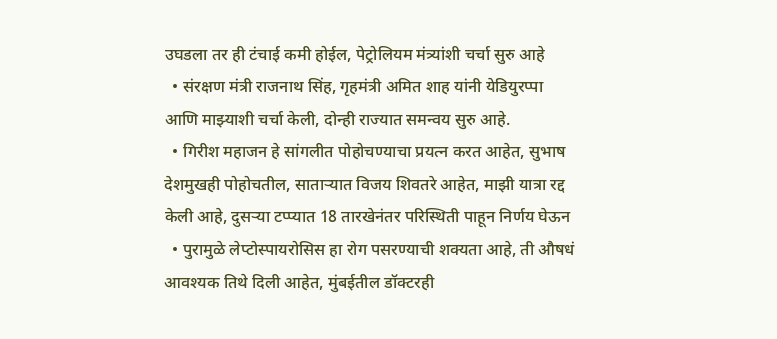उघडला तर ही टंचाई कमी होईल, पेट्रोलियम मंत्र्यांशी चर्चा सुरु आहे
  • संरक्षण मंत्री राजनाथ सिंह, गृहमंत्री अमित शाह यांनी येडियुरप्पा आणि माझ्याशी चर्चा केली, दोन्ही राज्यात समन्वय सुरु आहे.
  • गिरीश महाजन हे सांगलीत पोहोचण्याचा प्रयत्न करत आहेत, सुभाष देशमुखही पोहोचतील, साताऱ्यात विजय शिवतरे आहेत, माझी यात्रा रद्द केली आहे, दुसऱ्या टप्प्यात 18 तारखेनंतर परिस्थिती पाहून निर्णय घेऊन
  • पुरामुळे लेप्टोस्पायरोसिस हा रोग पसरण्याची शक्यता आहे, ती औषधं आवश्यक तिथे दिली आहेत, मुंबईतील डॉक्टरही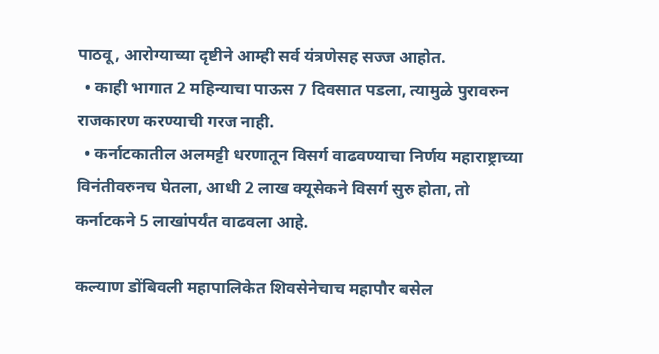पाठवू, आरोग्याच्या दृष्टीने आम्ही सर्व यंत्रणेसह सज्ज आहोत.
  • काही भागात 2 महिन्याचा पाऊस 7 दिवसात पडला, त्यामुळे पुरावरुन राजकारण करण्याची गरज नाही.
  • कर्नाटकातील अलमट्टी धरणातून विसर्ग वाढवण्याचा निर्णय महाराष्ट्राच्या विनंतीवरुनच घेतला, आधी 2 लाख क्यूसेकने विसर्ग सुरु होता, तो कर्नाटकने 5 लाखांपर्यंत वाढवला आहे.

कल्याण डोंबिवली महापालिकेत शिवसेनेचाच महापौर बसेल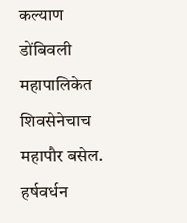कल्याण डोंबिवली महापालिकेत शिवसेनेचाच महापौर बसेल.
हर्षवर्धन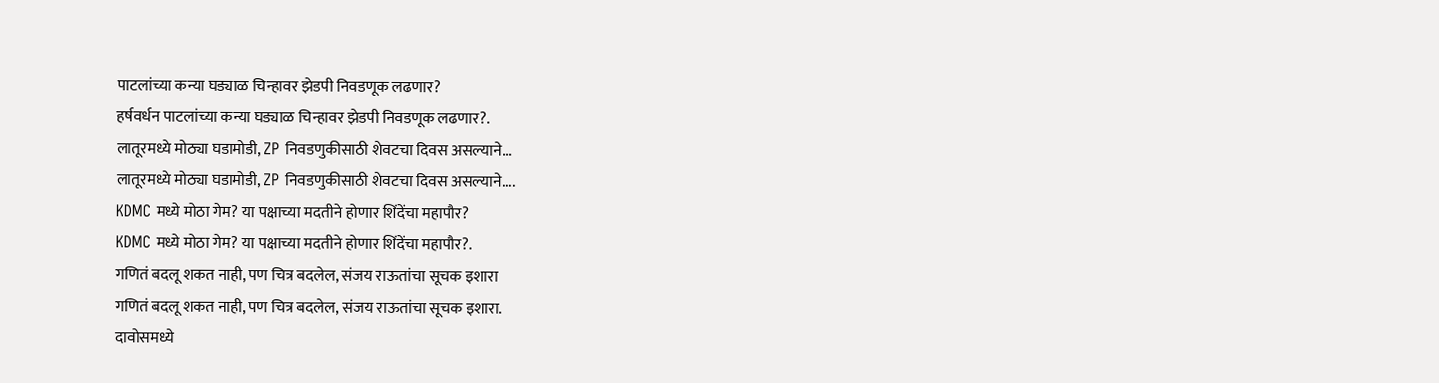पाटलांच्या कन्या घड्याळ चिन्हावर झेडपी निवडणूक लढणार?
हर्षवर्धन पाटलांच्या कन्या घड्याळ चिन्हावर झेडपी निवडणूक लढणार?.
लातूरमध्ये मोठ्या घडामोडी, ZP निवडणुकीसाठी शेवटचा दिवस असल्याने...
लातूरमध्ये मोठ्या घडामोडी, ZP निवडणुकीसाठी शेवटचा दिवस असल्याने....
KDMC मध्ये मोठा गेम? या पक्षाच्या मदतीने होणार शिंदेंचा महापौर?
KDMC मध्ये मोठा गेम? या पक्षाच्या मदतीने होणार शिंदेंचा महापौर?.
गणितं बदलू शकत नाही, पण चित्र बदलेल, संजय राऊतांचा सूचक इशारा
गणितं बदलू शकत नाही, पण चित्र बदलेल, संजय राऊतांचा सूचक इशारा.
दावोसमध्ये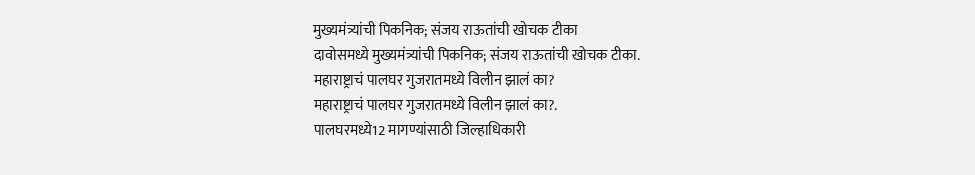मुख्यमंत्र्यांची पिकनिक; संजय राऊतांची खोचक टीका
दावोसमध्ये मुख्यमंत्र्यांची पिकनिक; संजय राऊतांची खोचक टीका.
महाराष्ट्राचं पालघर गुजरातमध्ये विलीन झालं का?
महाराष्ट्राचं पालघर गुजरातमध्ये विलीन झालं का?.
पालघरमध्ये12 मागण्यांसाठी जिल्हाधिकारी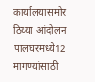कार्यालयासमोर ठिय्या आंदोलन
पालघरमध्ये12 मागण्यांसाठी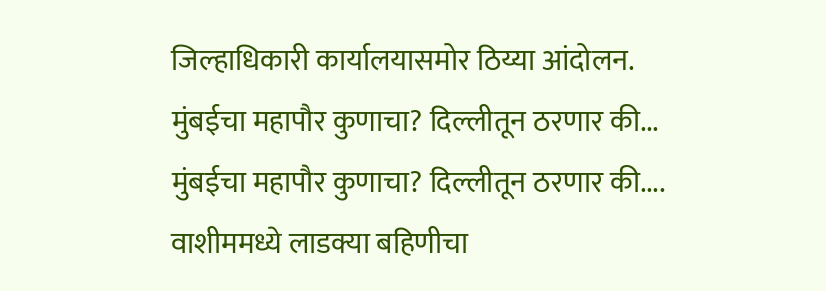जिल्हाधिकारी कार्यालयासमोर ठिय्या आंदोलन.
मुंबईचा महापौर कुणाचा? दिल्लीतून ठरणार की...
मुंबईचा महापौर कुणाचा? दिल्लीतून ठरणार की....
वाशीममध्ये लाडक्या बहिणीचा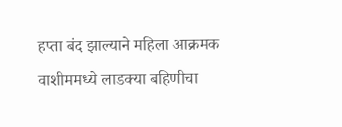हप्ता बंद झाल्याने महिला आक्रमक
वाशीममध्ये लाडक्या बहिणीचा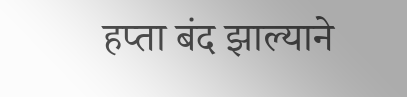हप्ता बंद झाल्याने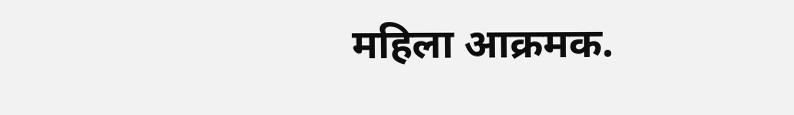महिला आक्रमक.